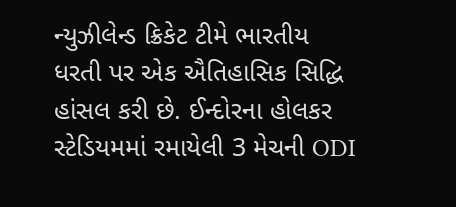ન્યુઝીલેન્ડ ક્રિકેટ ટીમે ભારતીય ધરતી પર એક ઐતિહાસિક સિદ્ધિ હાંસલ કરી છે. ઈન્દોરના હોલકર સ્ટેડિયમમાં રમાયેલી 3 મેચની ODI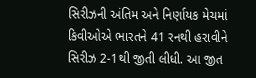સિરીઝની અંતિમ અને નિર્ણાયક મેચમાં કિવીઓએ ભારતને 41 રનથી હરાવીને સિરીઝ 2-1થી જીતી લીધી. આ જીત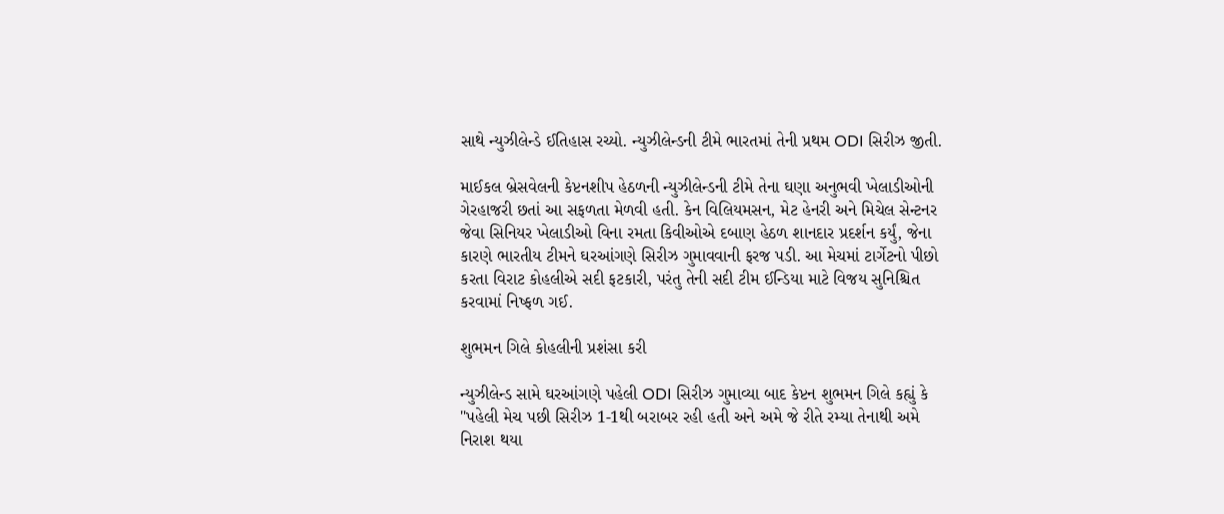સાથે ન્યુઝીલેન્ડે ઈતિહાસ રચ્યો. ન્યુઝીલેન્ડની ટીમે ભારતમાં તેની પ્રથમ ODI સિરીઝ જીતી.

માઈકલ બ્રેસવેલની કેપ્ટનશીપ હેઠળની ન્યુઝીલેન્ડની ટીમે તેના ઘણા અનુભવી ખેલાડીઓની ગેરહાજરી છતાં આ સફળતા મેળવી હતી. કેન વિલિયમસન, મેટ હેનરી અને મિચેલ સેન્ટનર જેવા સિનિયર ખેલાડીઓ વિના રમતા કિવીઓએ દબાણ હેઠળ શાનદાર પ્રદર્શન કર્યું, જેના કારણે ભારતીય ટીમને ઘરઆંગણે સિરીઝ ગુમાવવાની ફરજ પડી. આ મેચમાં ટાર્ગેટનો પીછો કરતા વિરાટ કોહલીએ સદી ફટકારી, પરંતુ તેની સદી ટીમ ઈન્ડિયા માટે વિજય સુનિશ્ચિત કરવામાં નિષ્ફળ ગઈ.

શુભમન ગિલે કોહલીની પ્રશંસા કરી

ન્યુઝીલેન્ડ સામે ઘરઆંગણે પહેલી ODI સિરીઝ ગુમાવ્યા બાદ કેપ્ટન શુભમન ગિલે કહ્યું કે "પહેલી મેચ પછી સિરીઝ 1-1થી બરાબર રહી હતી અને અમે જે રીતે રમ્યા તેનાથી અમે નિરાશ થયા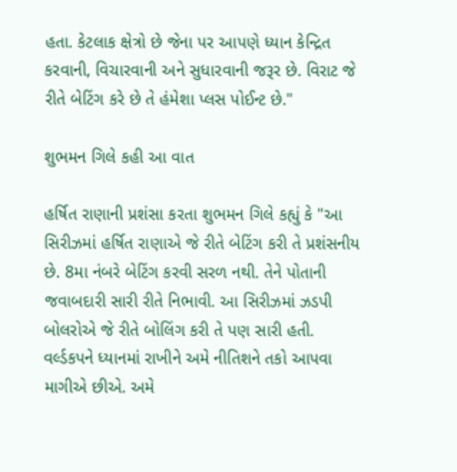હતા. કેટલાક ક્ષેત્રો છે જેના પર આપણે ધ્યાન કેન્દ્રિત કરવાની, વિચારવાની અને સુધારવાની જરૂર છે. વિરાટ જે રીતે બેટિંગ કરે છે તે હંમેશા પ્લસ પોઈન્ટ છે."

શુભમન ગિલે કહી આ વાત

હર્ષિત રાણાની પ્રશંસા કરતા શુભમન ગિલે કહ્યું કે "આ સિરીઝમાં હર્ષિત રાણાએ જે રીતે બેટિંગ કરી તે પ્રશંસનીય છે. 8મા નંબરે બેટિંગ કરવી સરળ નથી. તેને પોતાની જવાબદારી સારી રીતે નિભાવી. આ સિરીઝમાં ઝડપી બોલરોએ જે રીતે બોલિંગ કરી તે પણ સારી હતી. વર્લ્ડકપને ધ્યાનમાં રાખીને અમે નીતિશને તકો આપવા માગીએ છીએ. અમે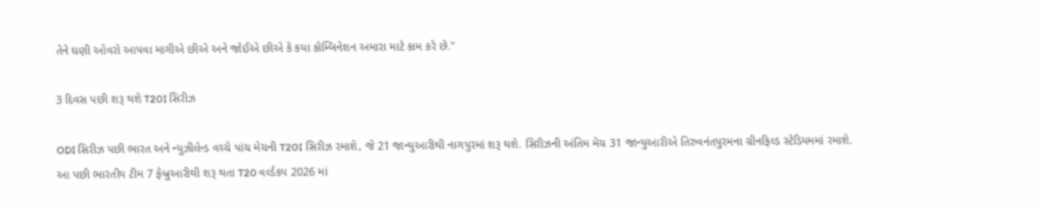તેને ઘણી ઓવરો આપવા માગીએ છીએ અને જોઈએ છીએ કે કયા કોમ્બિનેશન અમારા માટે કામ કરે છે."

3 દિવસ પછી શરૂ થશે T20I સિરીઝ

ODI સિરીઝ પછી ભારત અને ન્યુઝીલેન્ડ વચ્ચે પાંચ મેચની T20I સિરીઝ રમાશે, જે 21 જાન્યુઆરીથી નાગપુરમાં શરૂ થશે. સિરીઝની અંતિમ મેચ 31 જાન્યુઆરીએ તિરુવનંતપુરમના ગ્રીનફિલ્ડ સ્ટેડિયમમાં રમાશે. આ પછી ભારતીય ટીમ 7 ફેબ્રુઆરીથી શરૂ થતા T20 વર્લ્ડકપ 2026 માં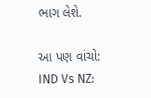ભાગ લેશે.

આ પણ વાંચો: IND Vs NZ: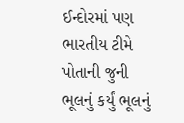ઈન્દોરમાં પણ ભારતીય ટીમે પોતાની જુની ભૂલનું કર્યું ભૂલનું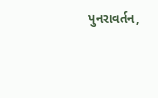પુનરાવર્તન,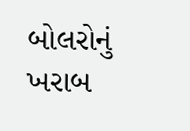બોલરોનું ખરાબ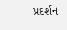પ્રદર્શન